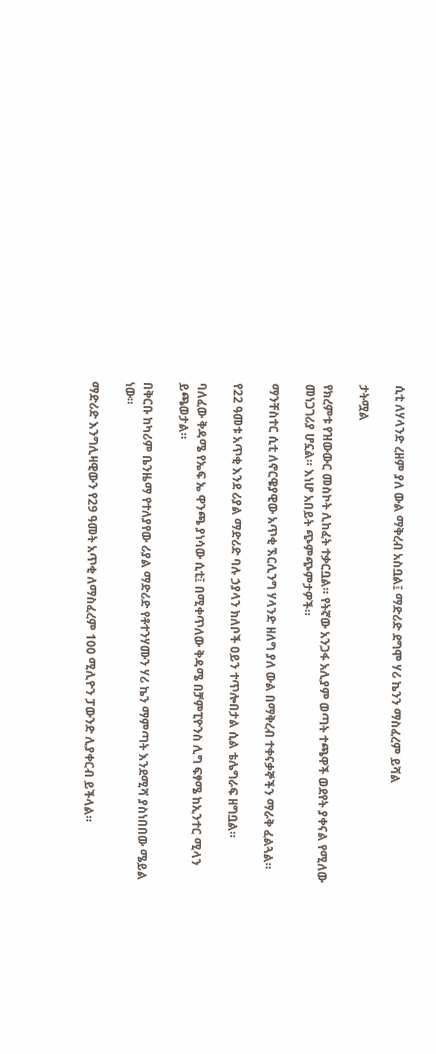ሲቲ ለሃላንድ ረዘም ያለ ውል ማቅረብ አስቧል፤ ማድሪድ ደግሞ ሃሪ ኬንን ማስፈረም ይሻል

ታትሟል

የክረምቱ የዝውውር መስኮት ሊከፈት ተቃርቧል። የትኛው አንጋፋ አሊያም ወጣት ተጫዋች ወደየት ያቀናል የሚለው መነጋገሪያ ሆኗል። እነሆ አበይት ጭምጭምታዎች።

ማንቸስተር ሲቲ ለኖርዌያዊው አጥቂ ኧርሊንግ ሃላንድ ዘለግ ያለ ውል በማቅረብ ተቀናቃኞችን ማራቅ ፈልጓል።

የ22 ዓመቱ አጥቂ እንደ ሪያል ማድሪድ ባሉ ኃያላን ክለቦች ዐይን ተጥሎበታል ሲል ቴሌግራፍ ዘግቧል።

ባለፈው ቅዳሜ የኤፍ ኤ ዋንጫ ያነሳው ሲቲ፤ በሚቀጥለው ቅዳሜ በቻምፒዮንስ ሊግ ፍፃሜ ከኢንተር ሚላን ይጫወታል።

በቅርቡ ከካሪም ቤንዜማ የተለያየው ሪያል ማድሪድ የቶተንሃሙን ሃሪ ኬን ማምጣት እንደሚሻ ያስነበበው ሜይል ነው።

ማድሪድ እንግሊዛዊውን የ29 ዓመት አጥቂ ለማስፈረም 100 ሚሊዮን ፓውንድ ሊያቀርብ ይችላል።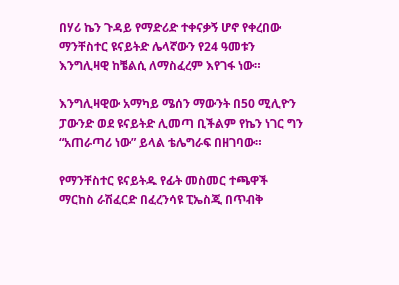በሃሪ ኬን ጉዳይ የማድሪድ ተቀናቃኝ ሆኖ የቀረበው ማንቸስተር ዩናይትድ ሌላኛውን የ24 ዓመቱን እንግሊዛዊ ከቼልሲ ለማስፈረም እየገፋ ነው።

እንግሊዛዊው አማካይ ሜሰን ማውንት በ50 ሚሊዮን ፓውንድ ወደ ዩናይትድ ሊመጣ ቢችልም የኬን ነገር ግን “አጠራጣሪ ነው” ይላል ቴሌግራፍ በዘገባው።

የማንቸስተር ዩናይትዱ የፊት መስመር ተጫዋች ማርከስ ራሽፈርድ በፈረንሳዩ ፒኤስጂ በጥብቅ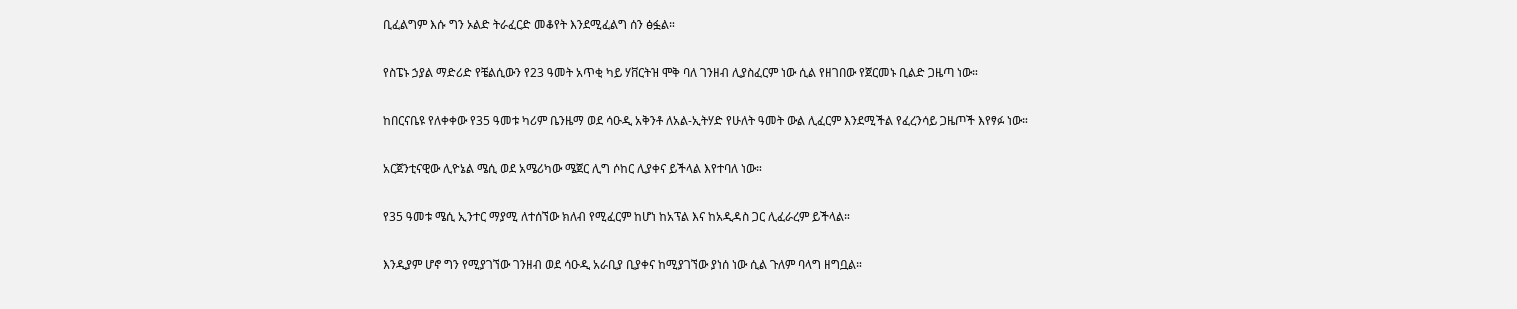ቢፈልግም እሱ ግን ኦልድ ትራፈርድ መቆየት እንደሚፈልግ ሰን ፅፏል።

የስፔኑ ኃያል ማድሪድ የቼልሲውን የ23 ዓመት አጥቂ ካይ ሃቨርትዝ ሞቅ ባለ ገንዘብ ሊያስፈርም ነው ሲል የዘገበው የጀርመኑ ቢልድ ጋዜጣ ነው።

ከበርናቤዩ የለቀቀው የ35 ዓመቱ ካሪም ቤንዜማ ወደ ሳዑዲ አቅንቶ ለአል-ኢትሃድ የሁለት ዓመት ውል ሊፈርም እንደሚችል የፈረንሳይ ጋዜጦች እየፃፉ ነው።

አርጀንቲናዊው ሊዮኔል ሜሲ ወደ አሜሪካው ሜጀር ሊግ ሶከር ሊያቀና ይችላል እየተባለ ነው።

የ35 ዓመቱ ሜሲ ኢንተር ማያሚ ለተሰኘው ክለብ የሚፈርም ከሆነ ከአፕል እና ከአዲዳስ ጋር ሊፈራረም ይችላል።

እንዲያም ሆኖ ግን የሚያገኘው ገንዘብ ወደ ሳዑዲ አራቢያ ቢያቀና ከሚያገኘው ያነሰ ነው ሲል ጉለም ባላግ ዘግቧል።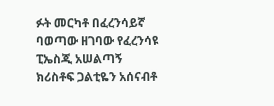ፉት መርካቶ በፈረንሳይኛ ባወጣው ዘገባው የፈረንሳዩ ፒኤስጂ አሠልጣኝ ክሪስቶፍ ጋልቲዬን አሰናብቶ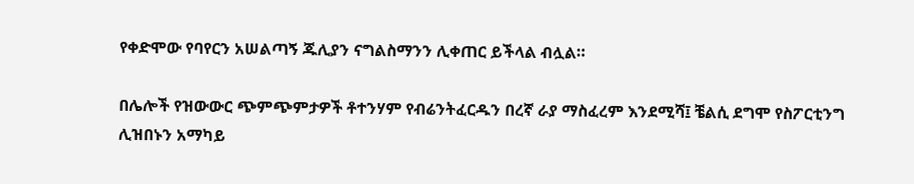የቀድሞው የባየርን አሠልጣኝ ጁሊያን ናግልስማንን ሊቀጠር ይችላል ብሏል።

በሌሎች የዝውውር ጭምጭምታዎች ቶተንሃም የብሬንትፈርዱን በረኛ ራያ ማስፈረም እንደሚሻ፤ ቼልሲ ደግሞ የስፖርቲንግ ሊዝበኑን አማካይ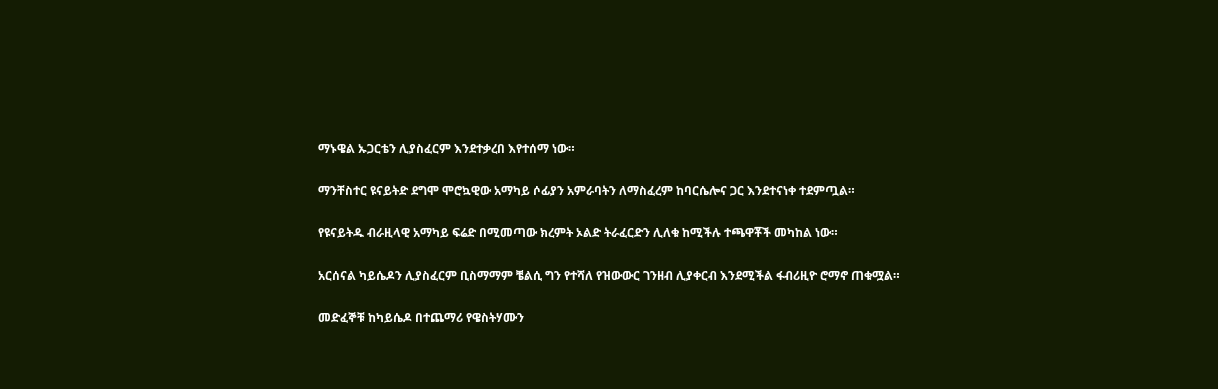ማኑዌል ኡጋርቴን ሊያስፈርም እንደተቃረበ እየተሰማ ነው።

ማንቸስተር ዩናይትድ ደግሞ ሞሮኳዊው አማካይ ሶፊያን አምራባትን ለማስፈረም ከባርሴሎና ጋር እንደተናነቀ ተደምጧል።

የዩናይትዱ ብራዚላዊ አማካይ ፍሬድ በሚመጣው ክረምት ኦልድ ትራፈርድን ሊለቁ ከሚችሉ ተጫዋቾች መካከል ነው።

አርሰናል ካይሴዶን ሊያስፈርም ቢስማማም ቼልሲ ግን የተሻለ የዝውውር ገንዘብ ሊያቀርብ እንደሚችል ፋብሪዚዮ ሮማኖ ጠቁሟል።

መድፈኞቹ ከካይሴዶ በተጨማሪ የዌስትሃሙን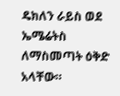ዴክለን ራይስ ወደ ኤሜሬትስ ለማስመጣት ዕቅድ አላቸው።